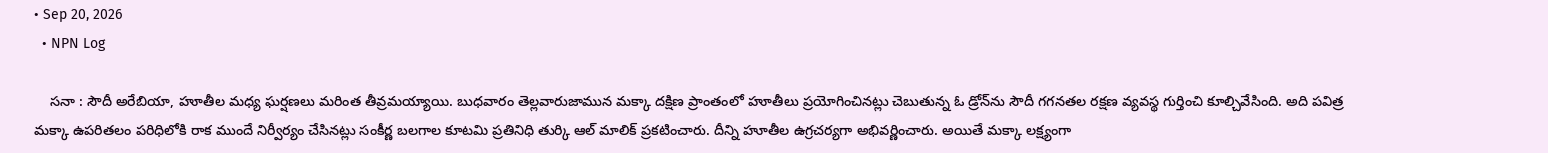• Sep 20, 2026
  • NPN Log

    సనా : సౌదీ అరేబియా, హూతీల మధ్య ఘర్షణలు మరింత తీవ్రమయ్యాయి. బుధవారం తెల్లవారుజామున మక్కా దక్షిణ ప్రాంతంలో హూతీలు ప్రయోగించినట్లు చెబుతున్న ఓ డ్రోన్‌ను సౌదీ గగనతల రక్షణ వ్యవస్థ గుర్తించి కూల్చివేసింది. అది పవిత్ర మక్కా ఉపరితలం పరిధిలోకి రాక ముందే నిర్వీర్యం చేసినట్లు సంకీర్ణ బలగాల కూటమి ప్రతినిధి తుర్కి ఆల్‌ మాలిక్‌ ప్రకటించారు. దీన్ని హూతీల ఉగ్రచర్యగా అభివర్ణించారు. అయితే మక్కా లక్ష్యంగా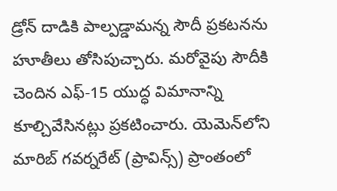డ్రోన్‌ దాడికి పాల్పడ్డామన్న సౌదీ ప్రకటనను హూతీలు తోసిపుచ్చారు. మరోవైపు సౌదీకి చెందిన ఎఫ్‌-15 యుద్ధ విమానాన్ని కూల్చివేసినట్లు ప్రకటించారు. యెమెన్‌లోని మారిబ్‌ గవర్నరేట్‌ (ప్రావిన్స్‌) ప్రాంతంలో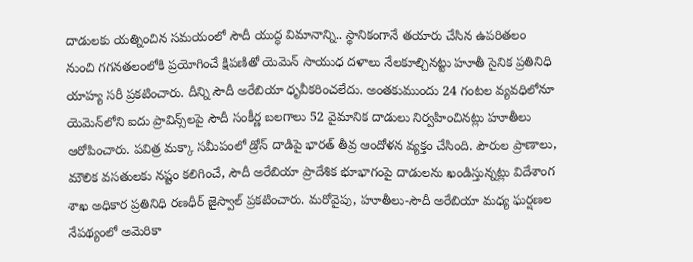దాడులకు యత్నించిన సమయంలో సౌదీ యుద్ధ విమానాన్ని.. స్థానికంగానే తయారు చేసిన ఉపరితలం నుంచి గగనతలంలోకి ప్రయోగించే క్షిపణితో యెమెన్‌ సాయుధ దళాలు నేలకూల్చినట్టు హూతీ సైనిక ప్రతినిధి యాహ్య సరీ ప్రకటించారు. దీన్ని సౌదీ అరేబియా ధృవీకరించలేదు. అంతకుముందు 24 గంటల వ్యవధిలోనూ యెమెన్‌లోని ఐదు ప్రావిన్స్‌లపై సౌదీ సంకీర్ణ బలగాలు 52 వైమానిక దాడులు నిర్వహించినట్లు హూతీలు ఆరోపించారు. పవిత్ర మక్కా సమీపంలో డ్రోన్‌ దాడిపై భారత్‌ తీవ్ర ఆందోళన వ్యక్తం చేసింది. పౌరుల ప్రాణాలు, మౌలిక వసతులకు నష్టం కలిగించే, సౌదీ అరేబియా ప్రాదేశిక భూభాగంపై దాడులను ఖండిస్తున్నట్లు విదేశాంగ శాఖ అధికార ప్రతినిధి రణధీర్‌ జైస్వాల్‌ ప్రకటించారు. మరోవైపు, హూతీలు-సౌదీ అరేబియా మధ్య ఘర్షణల నేపథ్యంలో అమెరికా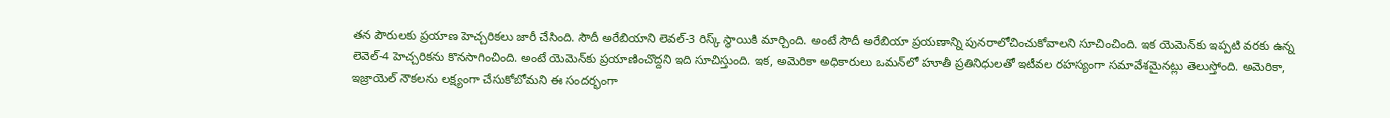తన పౌరులకు ప్రయాణ హెచ్చరికలు జారీ చేసింది. సౌదీ అరేబియాని లెవల్‌-3 రిస్క్‌ స్థాయికి మార్చింది. అంటే సౌదీ అరేబియా ప్రయణాన్ని పునరాలోచించుకోవాలని సూచించింది. ఇక యెమెన్‌కు ఇప్పటి వరకు ఉన్న లెవెల్‌-4 హెచ్చరికను కొనసాగించింది. అంటే యెమెన్‌కు ప్రయాణించొద్దని ఇది సూచిస్తుంది. ఇక, అమెరికా అధికారులు ఒమన్‌లో హూతీ ప్రతినిధులతో ఇటీవల రహస్యంగా సమావేశమైనట్లు తెలుస్తోంది. అమెరికా, ఇజ్రాయెల్‌ నౌకలను లక్ష్యంగా చేసుకోబోమని ఈ సందర్భంగా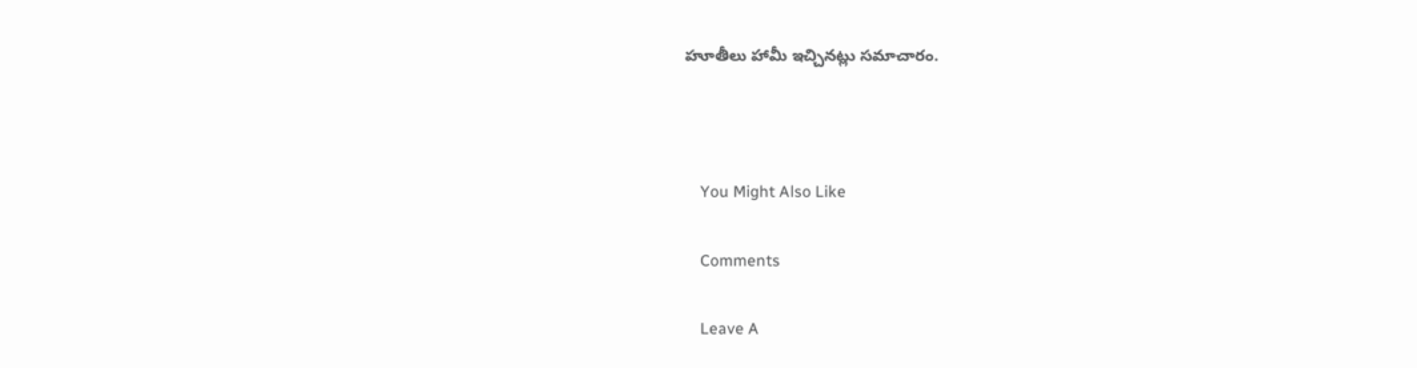హూతీలు హామీ ఇచ్చినట్లు సమాచారం.



    You Might Also Like

    Comments

    Leave A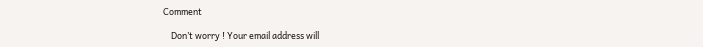Comment

    Don’t worry ! Your email address will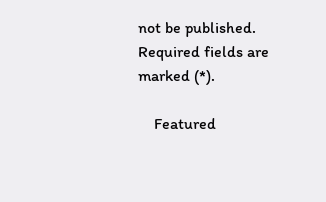not be published. Required fields are marked (*).

    Featured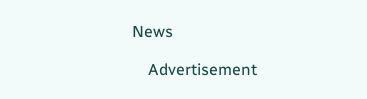News

    Advertisement